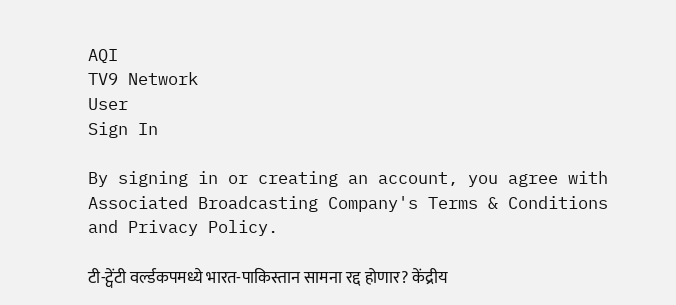AQI
TV9 Network
User
Sign In

By signing in or creating an account, you agree with Associated Broadcasting Company's Terms & Conditions and Privacy Policy.

टी-ट्वेंटी वर्ल्डकपमध्ये भारत-पाकिस्तान सामना रद्द होणार? केंद्रीय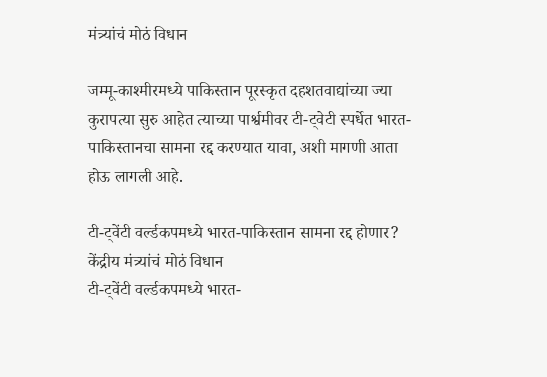मंत्र्यांचं मोठं विधान

जम्मू-काश्मीरमध्ये पाकिस्तान पूरस्कृत दहशतवाद्यांच्या ज्या कुरापत्या सुरु आहेत त्याच्या पार्श्वमीवर टी-ट्वेटी स्पर्धेत भारत-पाकिस्तानचा सामना रद्द करण्यात यावा, अशी मागणी आता होऊ लागली आहे.

टी-ट्वेंटी वर्ल्डकपमध्ये भारत-पाकिस्तान सामना रद्द होणार? केंद्रीय मंत्र्यांचं मोठं विधान
टी-ट्वेंटी वर्ल्डकपमध्ये भारत-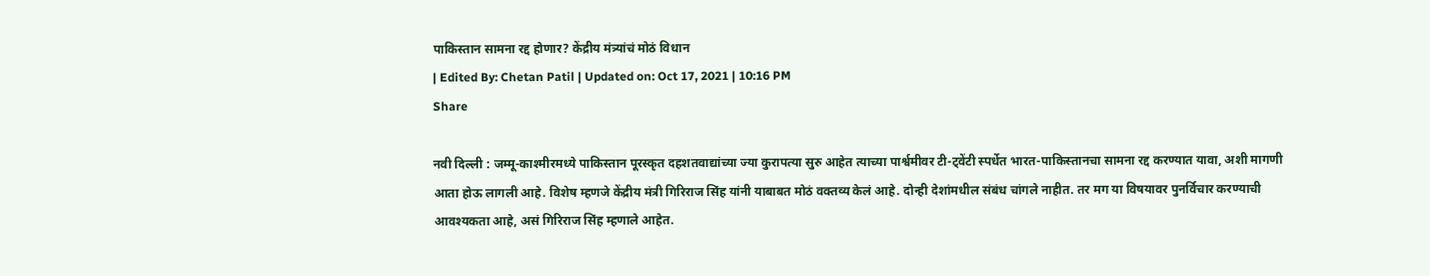पाकिस्तान सामना रद्द होणार? केंद्रीय मंत्र्यांचं मोठं विधान
| Edited By: Chetan Patil | Updated on: Oct 17, 2021 | 10:16 PM
Share

नवी दिल्ली : जम्मू-काश्मीरमध्ये पाकिस्तान पूरस्कृत दहशतवाद्यांच्या ज्या कुरापत्या सुरु आहेत त्याच्या पार्श्वमीवर टी-ट्वेंटी स्पर्धेत भारत-पाकिस्तानचा सामना रद्द करण्यात यावा, अशी मागणी आता होऊ लागली आहे. विशेष म्हणजे केंद्रीय मंत्री गिरिराज सिंह यांनी याबाबत मोठं वक्तव्य केलं आहे. दोन्ही देशांमधील संबंध चांगले नाहीत. तर मग या विषयावर पुनर्विचार करण्याची आवश्यकता आहे, असं गिरिराज सिंह म्हणाले आहेत.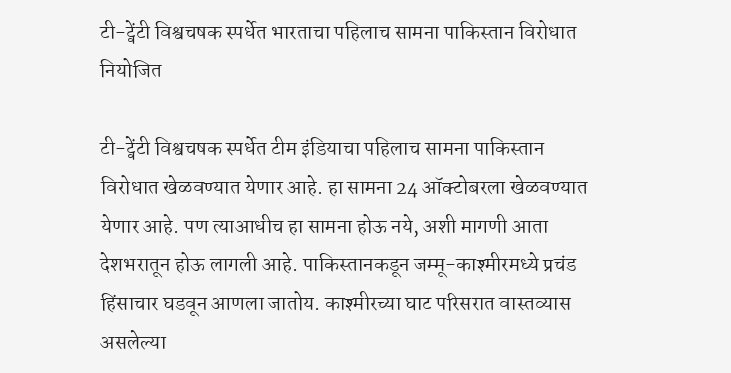टी-ट्वेंटी विश्वचषक स्पर्धेत भारताचा पहिलाच सामना पाकिस्तान विरोधात नियोजित

टी-ट्वेंटी विश्वचषक स्पर्धेत टीम इंडियाचा पहिलाच सामना पाकिस्तान विरोधात खेळवण्यात येणार आहे. हा सामना 24 ऑक्टोबरला खेळवण्यात येणार आहे. पण त्याआधीच हा सामना होऊ नये, अशी मागणी आता देशभरातून होऊ लागली आहे. पाकिस्तानकडून जम्मू-काश्मीरमध्ये प्रचंड हिंसाचार घडवून आणला जातोय. काश्मीरच्या घाट परिसरात वास्तव्यास असलेल्या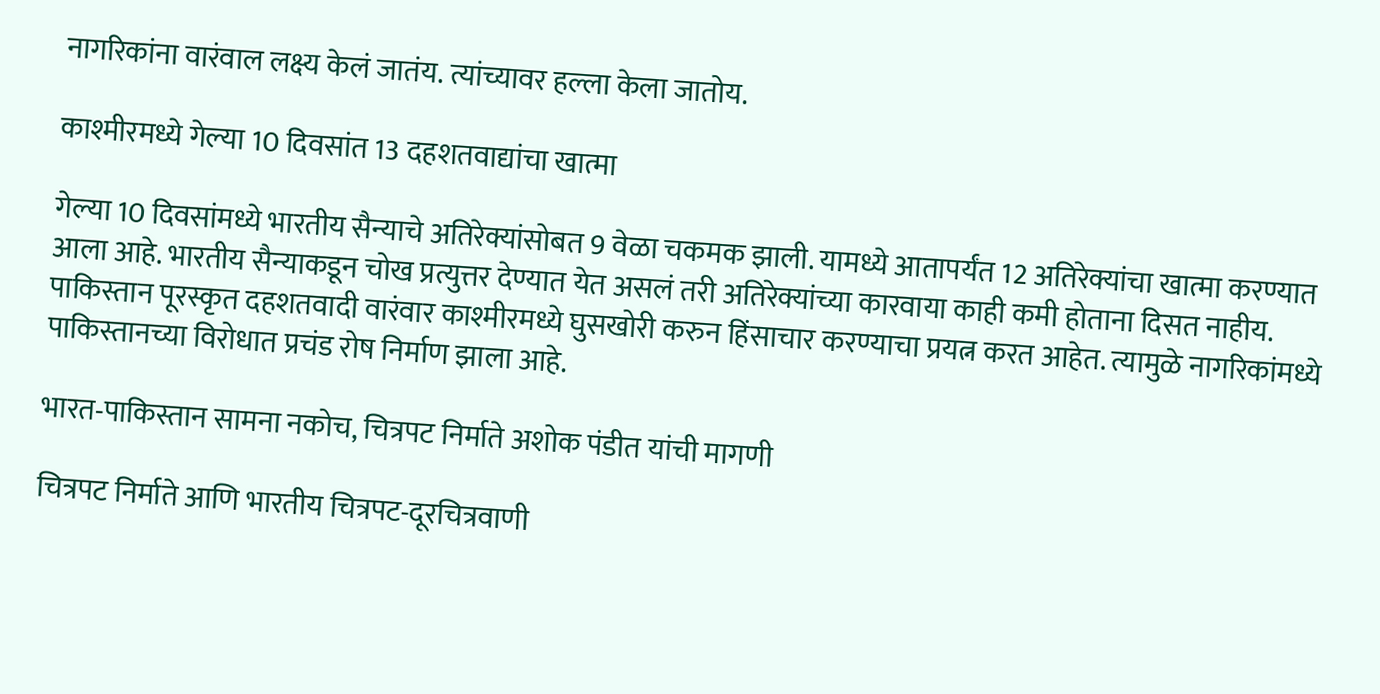नागरिकांना वारंवाल लक्ष्य केलं जातंय. त्यांच्यावर हल्ला केला जातोय.

काश्मीरमध्ये गेल्या 10 दिवसांत 13 दहशतवाद्यांचा खात्मा

गेल्या 10 दिवसांमध्ये भारतीय सैन्याचे अतिरेक्यांसोबत 9 वेळा चकमक झाली. यामध्ये आतापर्यंत 12 अतिरेक्यांचा खात्मा करण्यात आला आहे. भारतीय सैन्याकडून चोख प्रत्युत्तर देण्यात येत असलं तरी अतिरेक्यांच्या कारवाया काही कमी होताना दिसत नाहीय. पाकिस्तान पूरस्कृत दहशतवादी वारंवार काश्मीरमध्ये घुसखोरी करुन हिंसाचार करण्याचा प्रयत्न करत आहेत. त्यामुळे नागरिकांमध्ये पाकिस्तानच्या विरोधात प्रचंड रोष निर्माण झाला आहे.

भारत-पाकिस्तान सामना नकोच, चित्रपट निर्माते अशोक पंडीत यांची मागणी

चित्रपट निर्माते आणि भारतीय चित्रपट-दूरचित्रवाणी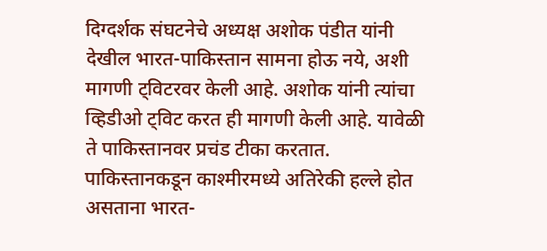दिग्दर्शक संघटनेचे अध्यक्ष अशोक पंडीत यांनी देखील भारत-पाकिस्तान सामना होऊ नये, अशी मागणी ट्विटरवर केली आहे. अशोक यांनी त्यांचा व्हिडीओ ट्विट करत ही मागणी केली आहे. यावेळी ते पाकिस्तानवर प्रचंड टीका करतात. पाकिस्तानकडून काश्मीरमध्ये अतिरेकी हल्ले होत असताना भारत-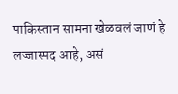पाकिस्तान सामना खेळवलं जाणं हे लज्जास्पद आहे, असं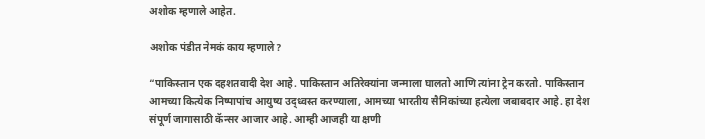अशोक म्हणाले आहेत.

अशोक पंडीत नेमकं काय म्हणाले?

“पाकिस्तान एक दहशतवादी देश आहे. पाकिस्तान अतिरेक्यांना जन्माला घालतो आणि त्यांना ट्रेन करतो. पाकिस्तान आमच्या कित्येक निष्पापांच आयुष्य उद्ध्वस्त करण्याला, आमच्या भारतीय सैनिकांच्या हत्येला जबाबदार आहे. हा देश संपूर्ण जागासाठी कॅन्सर आजार आहे. आम्ही आजही या क्षणी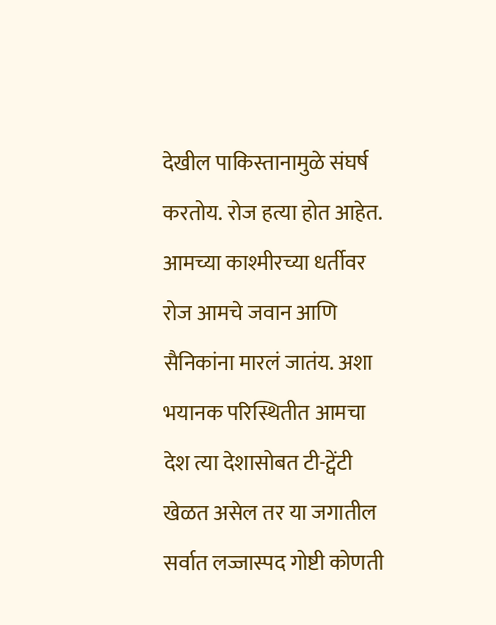देखील पाकिस्तानामुळे संघर्ष करतोय. रोज हत्या होत आहेत. आमच्या काश्मीरच्या धर्तीवर रोज आमचे जवान आणि सैनिकांना मारलं जातंय. अशा भयानक परिस्थितीत आमचा देश त्या देशासोबत टी-ट्वेंटी खेळत असेल तर या जगातील सर्वात लज्जास्पद गोष्टी कोणती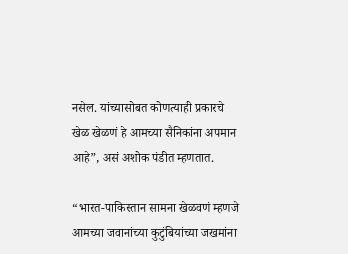नसेल. यांच्यासोबत कोणत्याही प्रकारचे खेळ खेळणं हे आमच्या सैनिकांना अपमान आहे”, असं अशोक पंडीत म्हणतात.

“भारत-पाकिस्तान सामना खेळवणं म्हणजे आमच्या जवानांच्या कुटुंबियांच्या जखमांना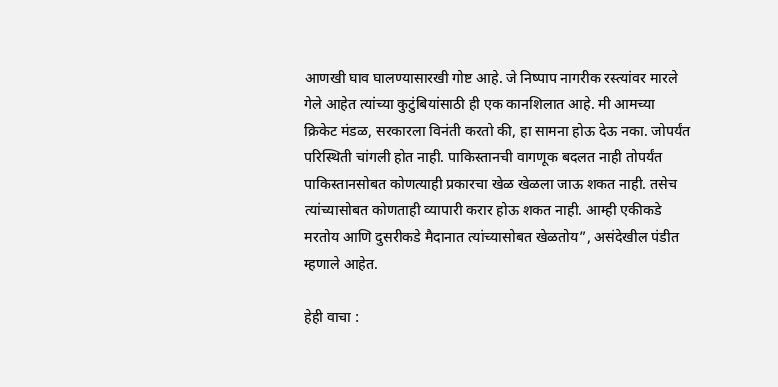आणखी घाव घालण्यासारखी गोष्ट आहे. जे निष्पाप नागरीक रस्त्यांवर मारले गेले आहेत त्यांच्या कुटुंबियांसाठी ही एक कानशिलात आहे. मी आमच्या क्रिकेट मंडळ, सरकारला विनंती करतो की, हा सामना होऊ देऊ नका. जोपर्यंत परिस्थिती चांगली होत नाही. पाकिस्तानची वागणूक बदलत नाही तोपर्यंत पाकिस्तानसोबत कोणत्याही प्रकारचा खेळ खेळला जाऊ शकत नाही. तसेच त्यांच्यासोबत कोणताही व्यापारी करार होऊ शकत नाही. आम्ही एकीकडे मरतोय आणि दुसरीकडे मैदानात त्यांच्यासोबत खेळतोय”, असंदेखील पंडीत म्हणाले आहेत.

हेही वाचा :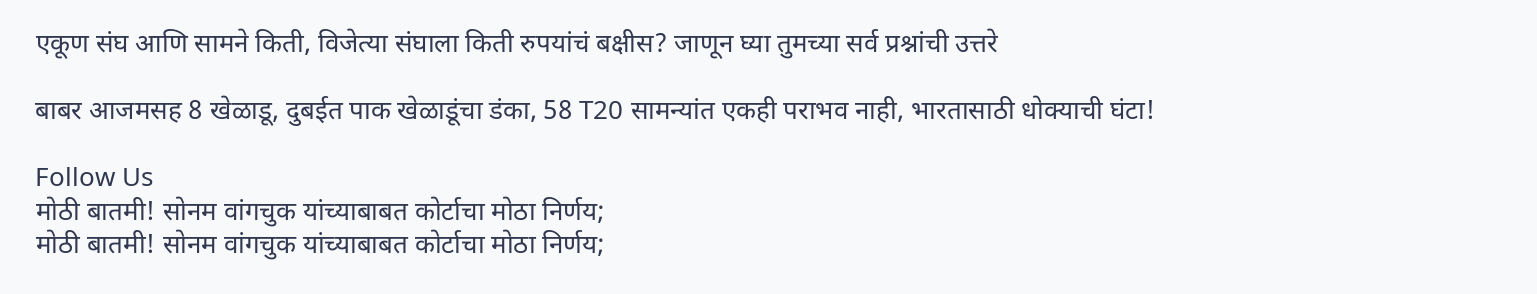एकूण संघ आणि सामने किती, विजेत्या संघाला किती रुपयांचं बक्षीस? जाणून घ्या तुमच्या सर्व प्रश्नांची उत्तरे

बाबर आजमसह 8 खेळाडू, दुबईत पाक खेळाडूंचा डंका, 58 T20 सामन्यांत एकही पराभव नाही, भारतासाठी धोक्याची घंटा!

Follow Us
मोठी बातमी! सोनम वांगचुक यांच्याबाबत कोर्टाचा मोठा निर्णय;
मोठी बातमी! सोनम वांगचुक यांच्याबाबत कोर्टाचा मोठा निर्णय;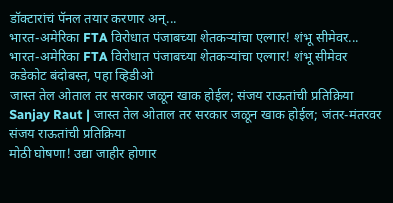डॉक्टारांचं पॅनल तयार करणार अन्...
भारत-अमेरिका FTA विरोधात पंजाबच्या शेतकऱ्यांचा एल्गार! शंभू सीमेवर...
भारत-अमेरिका FTA विरोधात पंजाबच्या शेतकऱ्यांचा एल्गार! शंभू सीमेवर कडेकोट बंदोबस्त, पहा व्हिडीओ
जास्त तेल ओताल तर सरकार जळून खाक होईल; संजय राऊतांची प्रतिक्रिया
Sanjay Raut | जास्त तेल ओताल तर सरकार जळून खाक होईल; जंतर-मंतरवर संजय राऊतांची प्रतिक्रिया
मोठी घोषणा! उद्या जाहीर होणार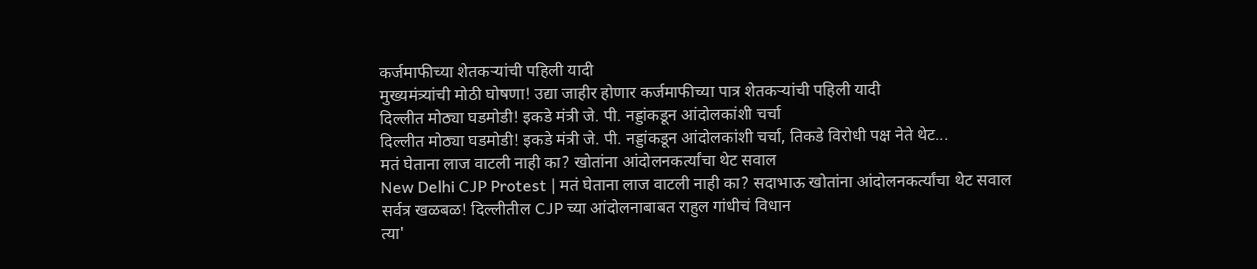कर्जमाफीच्या शेतकऱ्यांची पहिली यादी
मुख्यमंत्र्यांची मोठी घोषणा! उद्या जाहीर होणार कर्जमाफीच्या पात्र शेतकऱ्यांची पहिली यादी
दिल्लीत मोठ्या घडमोडी! इकडे मंत्री जे. पी. नड्डांकडून आंदोलकांशी चर्चा
दिल्लीत मोठ्या घडमोडी! इकडे मंत्री जे. पी. नड्डांकडून आंदोलकांशी चर्चा, तिकडे विरोधी पक्ष नेते थेट...
मतं घेताना लाज वाटली नाही का? खोतांना आंदोलनकर्त्यांचा थेट सवाल
New Delhi CJP Protest | मतं घेताना लाज वाटली नाही का? सदाभाऊ खोतांना आंदोलनकर्त्यांचा थेट सवाल
सर्वत्र खळबळ! दिल्लीतील CJP च्या आंदोलनाबाबत राहुल गांधीचं विधान
त्या'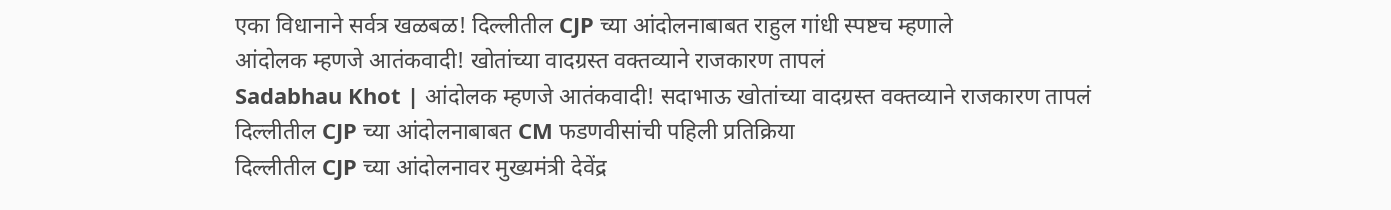एका विधानाने सर्वत्र खळबळ! दिल्लीतील CJP च्या आंदोलनाबाबत राहुल गांधी स्पष्टच म्हणाले
आंदोलक म्हणजे आतंकवादी! खोतांच्या वादग्रस्त वक्तव्याने राजकारण तापलं
Sadabhau Khot | आंदोलक म्हणजे आतंकवादी! सदाभाऊ खोतांच्या वादग्रस्त वक्तव्याने राजकारण तापलं
दिल्लीतील CJP च्या आंदोलनाबाबत CM फडणवीसांची पहिली प्रतिक्रिया
दिल्लीतील CJP च्या आंदोलनावर मुख्यमंत्री देवेंद्र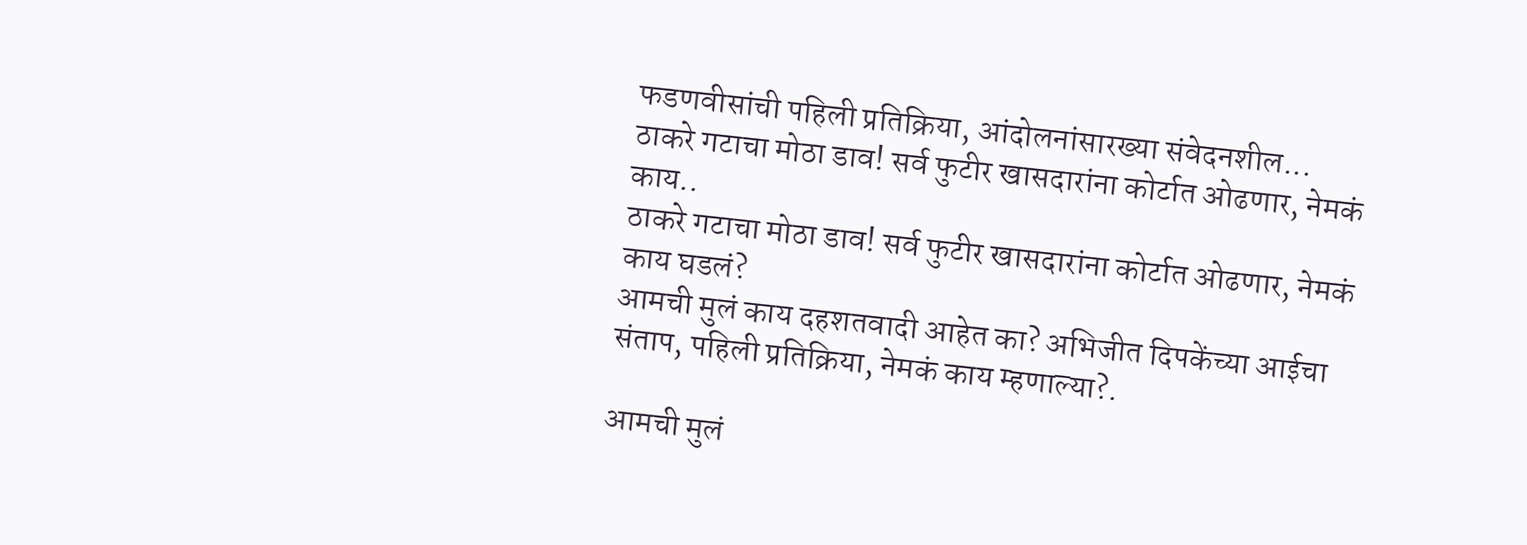फडणवीसांची पहिली प्रतिक्रिया, आंदोलनांसारख्या संवेदनशील...
ठाकरे गटाचा मोठा डाव! सर्व फुटीर खासदारांना कोर्टात ओढणार, नेमकं काय..
ठाकरे गटाचा मोठा डाव! सर्व फुटीर खासदारांना कोर्टात ओढणार, नेमकं काय घडलं?
आमची मुलं काय दहशतवादी आहेत का? अभिजीत दिपकेंच्या आईचा संताप, पहिली प्रतिक्रिया, नेमकं काय म्हणाल्या?.

आमची मुलं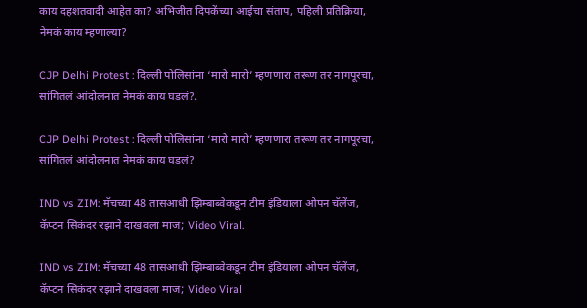काय दहशतवादी आहेत का? अभिजीत दिपकेंच्या आईचा संताप, पहिली प्रतिक्रिया, नेमकं काय म्हणाल्या?

CJP Delhi Protest : दिल्ली पोलिसांना ‘मारो मारो’ म्हणणारा तरूण तर नागपूरचा, सांगितलं आंदोलनात नेमकं काय घडलं?.

CJP Delhi Protest : दिल्ली पोलिसांना ‘मारो मारो’ म्हणणारा तरूण तर नागपूरचा, सांगितलं आंदोलनात नेमकं काय घडलं?

IND vs ZIM: मॅचच्या 48 तासआधी झिम्बाब्वेकडून टीम इंडियाला ओपन चॅलेंज, कॅप्टन सिकंदर रझाने दाखवला माज; Video Viral.

IND vs ZIM: मॅचच्या 48 तासआधी झिम्बाब्वेकडून टीम इंडियाला ओपन चॅलेंज, कॅप्टन सिकंदर रझाने दाखवला माज; Video Viral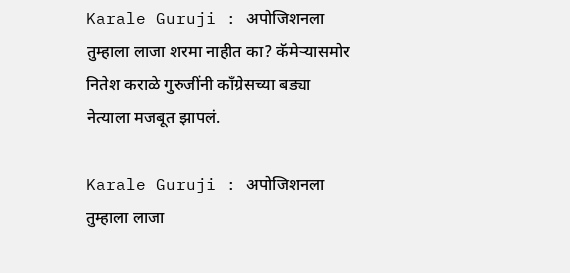Karale Guruji : अपोजिशनला तुम्हाला लाजा शरमा नाहीत का? कॅमेऱ्यासमोर नितेश कराळे गुरुजींनी काँग्रेसच्या बड्या नेत्याला मजबूत झापलं.

Karale Guruji : अपोजिशनला तुम्हाला लाजा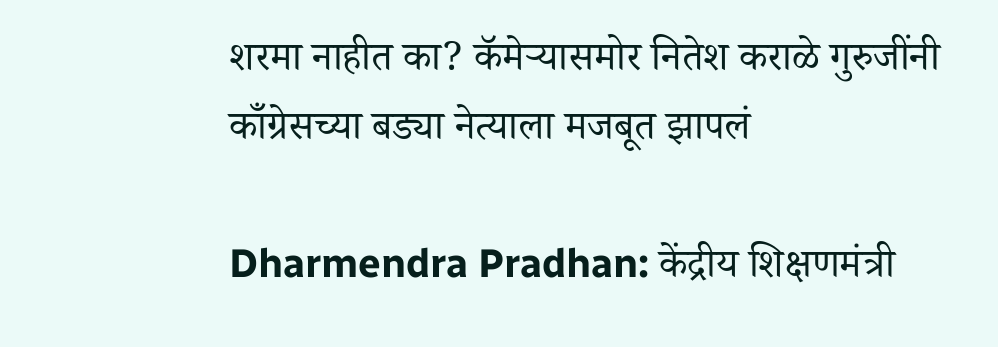शरमा नाहीत का? कॅमेऱ्यासमोर नितेश कराळे गुरुजींनी काँग्रेसच्या बड्या नेत्याला मजबूत झापलं

Dharmendra Pradhan: केंद्रीय शिक्षणमंत्री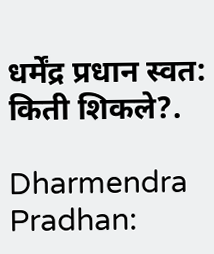धर्मेंद्र प्रधान स्वत: किती शिकले?.

Dharmendra Pradhan: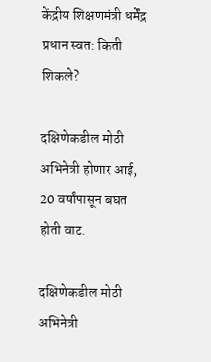केंद्रीय शिक्षणमंत्री धर्मेंद्र प्रधान स्वत: किती शिकले?

दक्षिणेकडील मोठी अभिनेत्री होणार आई, 20 वर्षांपासून बघत होती वाट.

दक्षिणेकडील मोठी अभिनेत्री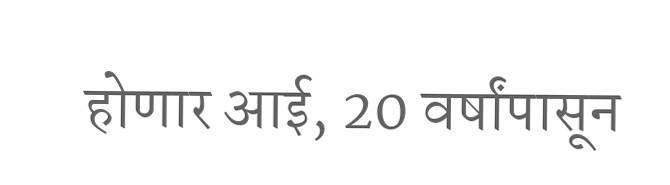होणार आई, 20 वर्षांपासून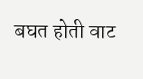बघत होती वाट